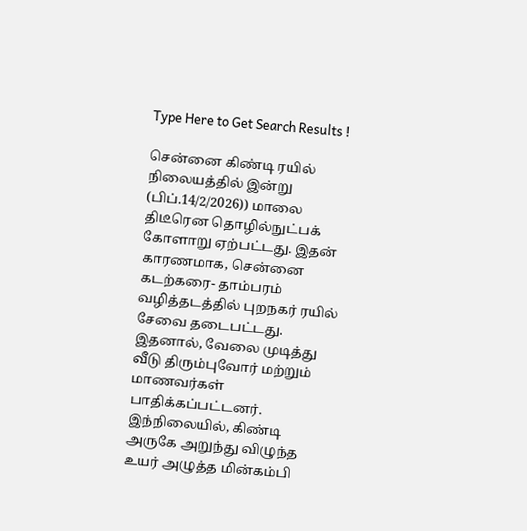Type Here to Get Search Results !

சென்னை கிண்டி ரயில் நிலையத்தில் இன்று (பிப்.14/2/2026)) மாலை திடீரென தொழில்நுட்பக் கோளாறு ஏற்பட்டது. இதன் காரணமாக, சென்னை கடற்கரை- தாம்பரம் வழித்தடத்தில் புறநகர் ரயில் சேவை தடைபட்டது. இதனால், வேலை முடித்து வீடு திரும்புவோர் மற்றும் மாணவர்கள் பாதிக்கப்பட்டனர். இந்நிலையில், கிண்டி அருகே அறுந்து விழுந்த உயர் அழுத்த மின்கம்பி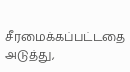சீரமைக்கப்பட்டதை அடுத்து,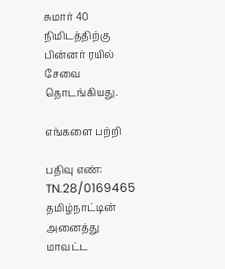சுமார் 40 நிமிடத்திற்கு பின்னர் ரயில் சேவை தொடங்கியது.

எங்களை பற்றி

பதிவு எண்: TN.28/0169465 தமிழ்நாட்டின் அனைத்து மாவட்ட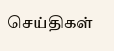செய்திகள்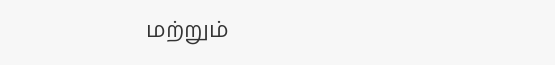மற்றும்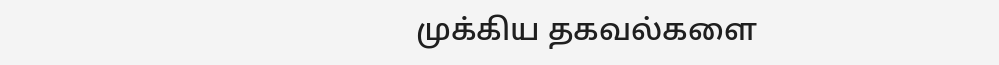முக்கிய தகவல்களை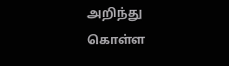அறிந்து கொள்ள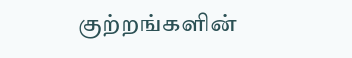குற்றங்களின்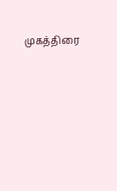முகத்திரை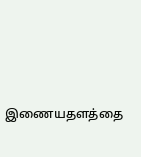இணையதளத்தை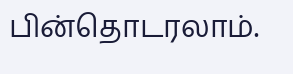பின்தொடரலாம்.